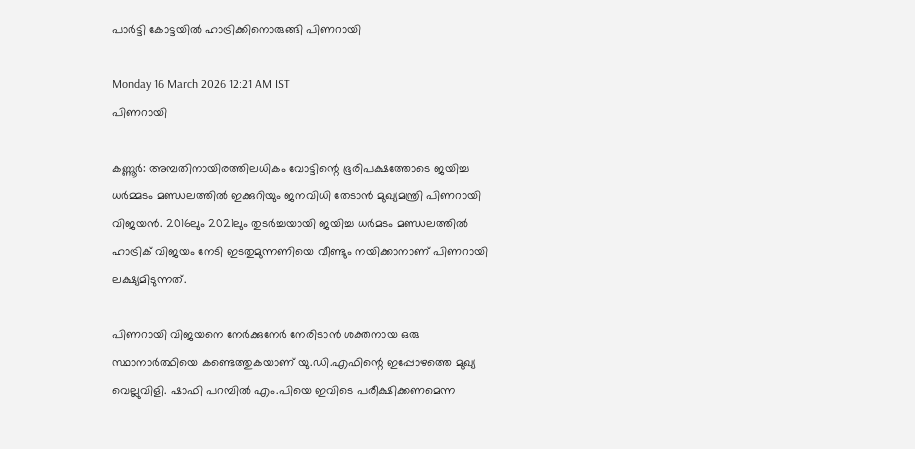പാർട്ടി കോട്ടയിൽ ഹാട്രിക്കിനൊരുങ്ങി പിണറായി

Monday 16 March 2026 12:21 AM IST
പിണറായി

കണ്ണൂർ: അമ്പതിനായിരത്തിലധികം വോട്ടിന്റെ ഭൂരിപക്ഷത്തോടെ ജയിച്ച ധർമ്മടം മണ്ഡലത്തിൽ ഇക്കുറിയും ജനവിധി തേടാൻ മുഖ്യമന്ത്രി പിണറായി വിജയൻ. 2016ലും 2021ലും തുടർച്ചയായി ജയിച്ച ധർമടം മണ്ഡലത്തിൽ ഹാട്രിക് വിജയം നേടി ഇടതുമുന്നണിയെ വീണ്ടും നയിക്കാനാണ് പിണറായി ലക്ഷ്യമിടുന്നത്.

പിണറായി വിജയനെ നേർക്കുനേർ നേരിടാൻ ശക്തനായ ഒരു സ്ഥാനാർത്ഥിയെ കണ്ടെത്തുകയാണ് യു.ഡി.എഫിന്റെ ഇപ്പോഴത്തെ മുഖ്യ വെല്ലുവിളി. ഷാഫി പറമ്പിൽ എം.പിയെ ഇവിടെ പരീക്ഷിക്കണമെന്ന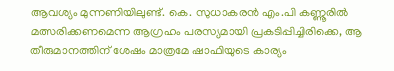ആവശ്യം മുന്നണിയിലുണ്ട്. കെ. സുധാകരൻ എം.പി കണ്ണൂരിൽ മത്സരിക്കണമെന്ന ആഗ്രഹം പരസ്യമായി പ്രകടിപ്പിച്ചിരിക്കെ, ആ തീരുമാനത്തിന് ശേഷം മാത്രമേ ഷാഫിയുടെ കാര്യം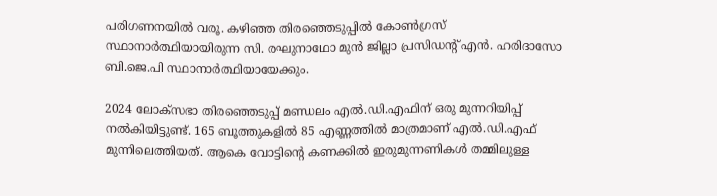പരിഗണനയിൽ വരൂ. കഴിഞ്ഞ തിരഞ്ഞെടുപ്പിൽ കോൺഗ്രസ് സ്ഥാനാർത്ഥിയായിരുന്ന സി. രഘുനാഥോ മുൻ ജില്ലാ പ്രസിഡന്റ് എൻ. ഹരിദാസോ ബി.ജെ.പി സ്ഥാനാർത്ഥിയായേക്കും.

2024 ലോക്‌സഭാ തിരഞ്ഞെടുപ്പ് മണ്ഡലം എൽ.ഡി.എഫിന് ഒരു മുന്നറിയിപ്പ് നൽകിയിട്ടുണ്ട്. 165 ബൂത്തുകളിൽ 85 എണ്ണത്തിൽ മാത്രമാണ് എൽ.ഡി.എഫ് മുന്നിലെത്തിയത്. ആകെ വോട്ടിന്റെ കണക്കിൽ ഇരുമുന്നണികൾ തമ്മിലുള്ള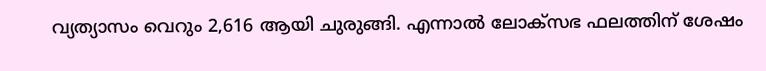വ്യത്യാസം വെറും 2,616 ആയി ചുരുങ്ങി. എന്നാൽ ലോക്‌സഭ ഫലത്തിന് ശേഷം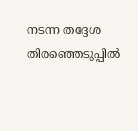നടന്ന തദ്ദേശ തിരഞ്ഞെടുപ്പിൽ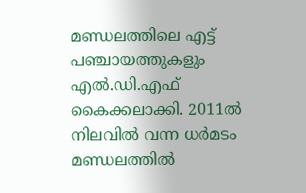മണ്ഡലത്തിലെ എട്ട് പഞ്ചായത്തുകളും എൽ.ഡി.എഫ് കൈക്കലാക്കി. 2011ൽ നിലവിൽ വന്ന ധർമടം മണ്ഡലത്തിൽ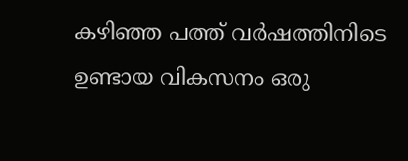കഴിഞ്ഞ പത്ത് വർഷത്തിനിടെ ഉണ്ടായ വികസനം ഒരു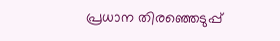പ്രധാന തിരഞ്ഞെടുപ്പ്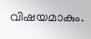വിഷയമാകും.